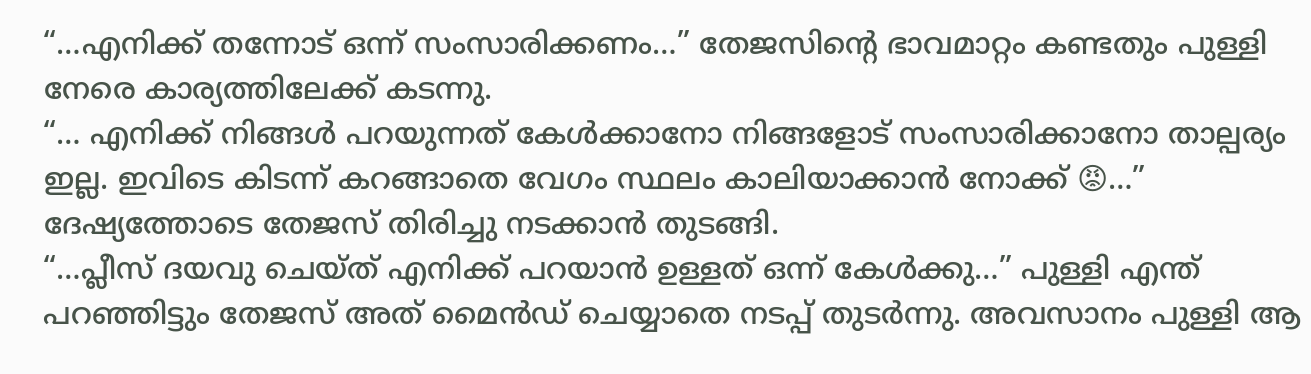“…എനിക്ക് തന്നോട് ഒന്ന് സംസാരിക്കണം…” തേജസിന്റെ ഭാവമാറ്റം കണ്ടതും പുള്ളി നേരെ കാര്യത്തിലേക്ക് കടന്നു.
“… എനിക്ക് നിങ്ങൾ പറയുന്നത് കേൾക്കാനോ നിങ്ങളോട് സംസാരിക്കാനോ താല്പര്യം ഇല്ല. ഇവിടെ കിടന്ന് കറങ്ങാതെ വേഗം സ്ഥലം കാലിയാക്കാൻ നോക്ക് 😡…” ദേഷ്യത്തോടെ തേജസ് തിരിച്ചു നടക്കാൻ തുടങ്ങി.
“…പ്ലീസ് ദയവു ചെയ്ത് എനിക്ക് പറയാൻ ഉള്ളത് ഒന്ന് കേൾക്കു…” പുള്ളി എന്ത് പറഞ്ഞിട്ടും തേജസ് അത് മൈൻഡ് ചെയ്യാതെ നടപ്പ് തുടർന്നു. അവസാനം പുള്ളി ആ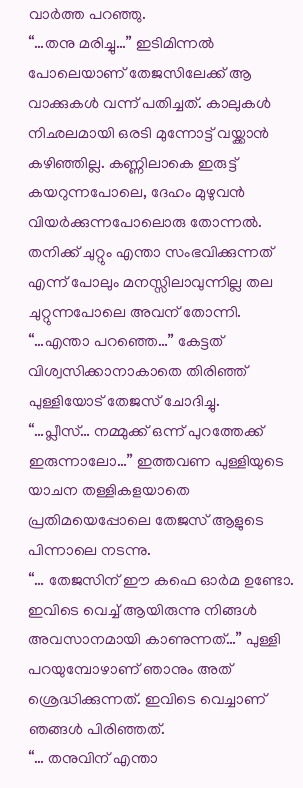വാർത്ത പറഞ്ഞു.
“…തനു മരിച്ചു…” ഇടിമിന്നൽ പോലെയാണ് തേജസിലേക്ക് ആ വാക്കുകൾ വന്ന് പതിച്ചത്. കാലുകൾ നിഛലമായി ഒരടി മുന്നോട്ട് വയ്ക്കാൻ കഴിഞ്ഞില്ല. കണ്ണിലാകെ ഇരുട്ട് കയറുന്നപോലെ, ദേഹം മുഴുവൻ വിയർക്കുന്നപോലൊരു തോന്നൽ. തനിക്ക് ചുറ്റും എന്താ സംഭവിക്കുന്നത് എന്ന് പോലും മനസ്സിലാവുന്നില്ല തല ചുറ്റുന്നപോലെ അവന് തോന്നി.
“…എന്താ പറഞ്ഞെ…” കേട്ടത് വിശ്വസിക്കാനാകാതെ തിരിഞ്ഞ് പുള്ളിയോട് തേജസ് ചോദിച്ചു.
“…പ്ലീസ്… നമ്മുക്ക് ഒന്ന് പുറത്തേക്ക് ഇരുന്നാലോ…” ഇത്തവണ പുള്ളിയുടെ യാചന തള്ളികളയാതെ പ്രതിമയെപ്പോലെ തേജസ് ആളുടെ പിന്നാലെ നടന്നു.
“… തേജസിന് ഈ കഫെ ഓർമ ഉണ്ടോ. ഇവിടെ വെച്ച് ആയിരുന്നു നിങ്ങൾ അവസാനമായി കാണുന്നത്…” പുള്ളി പറയുമ്പോഴാണ് ഞാനും അത് ശ്രെദ്ധിക്കുന്നത്. ഇവിടെ വെച്ചാണ് ഞങ്ങൾ പിരിഞ്ഞത്.
“… തനുവിന് എന്താ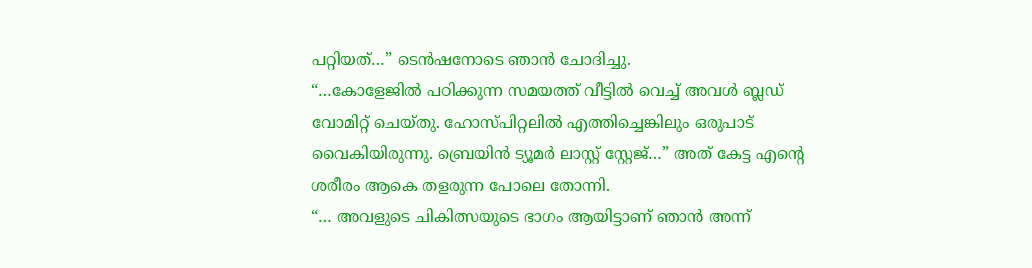പറ്റിയത്…” ടെൻഷനോടെ ഞാൻ ചോദിച്ചു.
“…കോളേജിൽ പഠിക്കുന്ന സമയത്ത് വീട്ടിൽ വെച്ച് അവൾ ബ്ലഡ് വോമിറ്റ് ചെയ്തു. ഹോസ്പിറ്റലിൽ എത്തിച്ചെങ്കിലും ഒരുപാട് വൈകിയിരുന്നു. ബ്രെയിൻ ട്യൂമർ ലാസ്റ്റ് സ്റ്റേജ്…” അത് കേട്ട എന്റെ ശരീരം ആകെ തളരുന്ന പോലെ തോന്നി.
“… അവളുടെ ചികിത്സയുടെ ഭാഗം ആയിട്ടാണ് ഞാൻ അന്ന്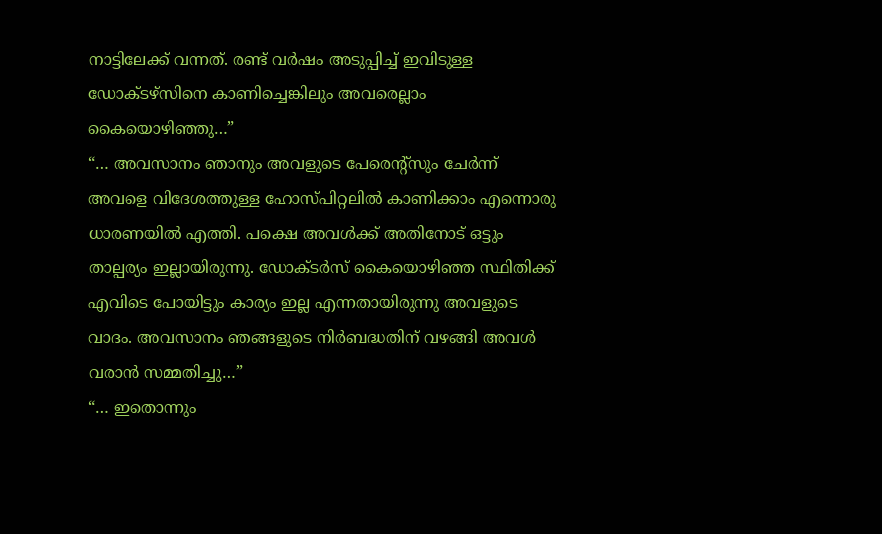നാട്ടിലേക്ക് വന്നത്. രണ്ട് വർഷം അടുപ്പിച്ച് ഇവിടുള്ള ഡോക്ടഴ്സിനെ കാണിച്ചെങ്കിലും അവരെല്ലാം കൈയൊഴിഞ്ഞു…”
“… അവസാനം ഞാനും അവളുടെ പേരെന്റ്സും ചേർന്ന് അവളെ വിദേശത്തുള്ള ഹോസ്പിറ്റലിൽ കാണിക്കാം എന്നൊരു ധാരണയിൽ എത്തി. പക്ഷെ അവൾക്ക് അതിനോട് ഒട്ടും താല്പര്യം ഇല്ലായിരുന്നു. ഡോക്ടർസ് കൈയൊഴിഞ്ഞ സ്ഥിതിക്ക് എവിടെ പോയിട്ടും കാര്യം ഇല്ല എന്നതായിരുന്നു അവളുടെ വാദം. അവസാനം ഞങ്ങളുടെ നിർബദ്ധതിന് വഴങ്ങി അവൾ വരാൻ സമ്മതിച്ചു…”
“… ഇതൊന്നും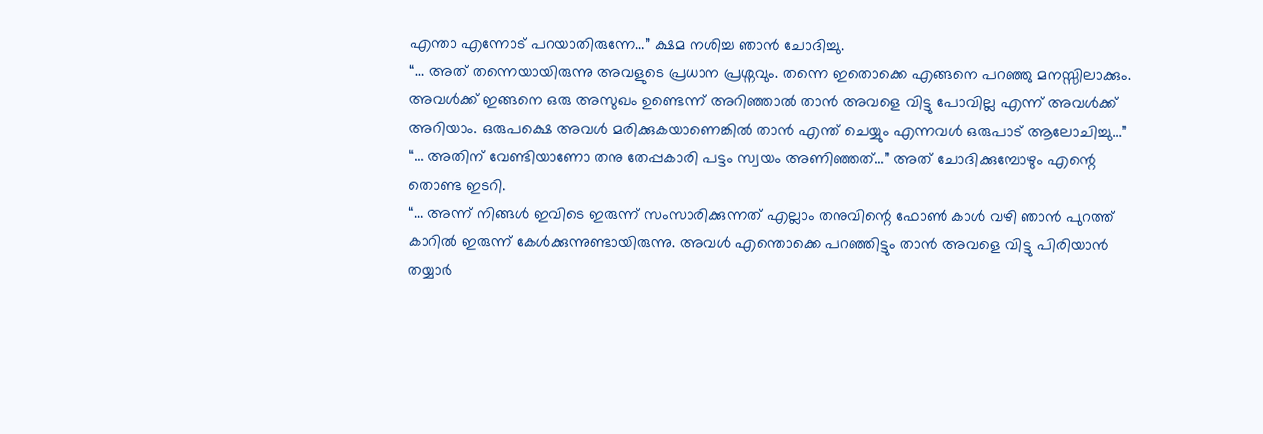എന്താ എന്നോട് പറയാതിരുന്നേ…” ക്ഷമ നശിച്ച ഞാൻ ചോദിച്ചു.
“… അത് തന്നെയായിരുന്നു അവളുടെ പ്രധാന പ്രശ്നവും. തന്നെ ഇതൊക്കെ എങ്ങനെ പറഞ്ഞു മനസ്സിലാക്കും. അവൾക്ക് ഇങ്ങനെ ഒരു അസുഖം ഉണ്ടെന്ന് അറിഞ്ഞാൽ താൻ അവളെ വിട്ടു പോവില്ല എന്ന് അവൾക്ക് അറിയാം. ഒരുപക്ഷെ അവൾ മരിക്കുകയാണെങ്കിൽ താൻ എന്ത് ചെയ്യും എന്നവൾ ഒരുപാട് ആലോചിച്ചു…”
“… അതിന് വേണ്ടിയാണോ തനു തേപ്പകാരി പട്ടം സ്വയം അണിഞ്ഞത്…” അത് ചോദിക്കുമ്പോഴും എന്റെ തൊണ്ട ഇടറി.
“… അന്ന് നിങ്ങൾ ഇവിടെ ഇരുന്ന് സംസാരിക്കുന്നത് എല്ലാം തനുവിന്റെ ഫോൺ കാൾ വഴി ഞാൻ പുറത്ത് കാറിൽ ഇരുന്ന് കേൾക്കുന്നുണ്ടായിരുന്നു. അവൾ എന്തൊക്കെ പറഞ്ഞിട്ടും താൻ അവളെ വിട്ടു പിരിയാൻ തയ്യാർ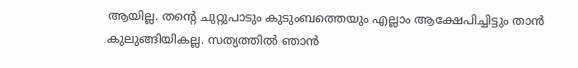ആയില്ല. തന്റെ ചുറ്റുപാടും കുടുംബത്തെയും എല്ലാം ആക്ഷേപിച്ചിട്ടും താൻ കുലുങ്ങിയികല്ല. സത്യത്തിൽ ഞാൻ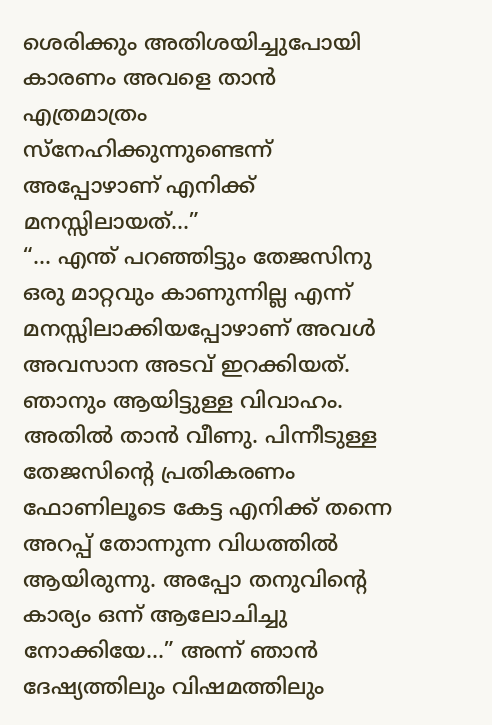ശെരിക്കും അതിശയിച്ചുപോയി കാരണം അവളെ താൻ എത്രമാത്രം സ്നേഹിക്കുന്നുണ്ടെന്ന് അപ്പോഴാണ് എനിക്ക് മനസ്സിലായത്…”
“… എന്ത് പറഞ്ഞിട്ടും തേജസിനു ഒരു മാറ്റവും കാണുന്നില്ല എന്ന് മനസ്സിലാക്കിയപ്പോഴാണ് അവൾ അവസാന അടവ് ഇറക്കിയത്. ഞാനും ആയിട്ടുള്ള വിവാഹം. അതിൽ താൻ വീണു. പിന്നീടുള്ള തേജസിന്റെ പ്രതികരണം ഫോണിലൂടെ കേട്ട എനിക്ക് തന്നെ അറപ്പ് തോന്നുന്ന വിധത്തിൽ ആയിരുന്നു. അപ്പോ തനുവിന്റെ കാര്യം ഒന്ന് ആലോചിച്ചു നോക്കിയേ…” അന്ന് ഞാൻ ദേഷ്യത്തിലും വിഷമത്തിലും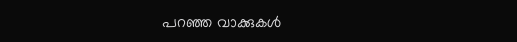പറഞ്ഞ വാക്കുകൾ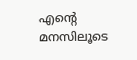എന്റെ മനസിലൂടെ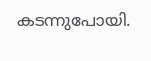കടന്നുപോയി.